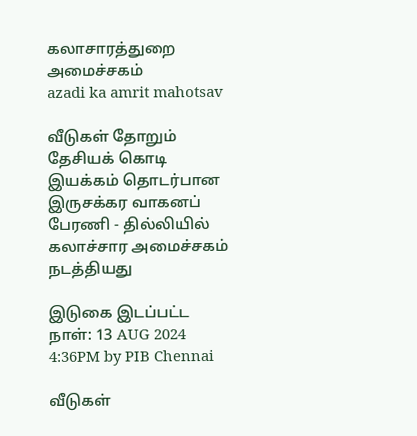கலாசாரத்துறை அமைச்சகம்
azadi ka amrit mahotsav

வீடுகள் தோறும் தேசியக் கொடி இயக்கம் தொடர்பான இருசக்கர வாகனப் பேரணி - தில்லியில் கலாச்சார அமைச்சகம் நடத்தியது

இடுகை இடப்பட்ட நாள்: 13 AUG 2024 4:36PM by PIB Chennai

வீடுகள்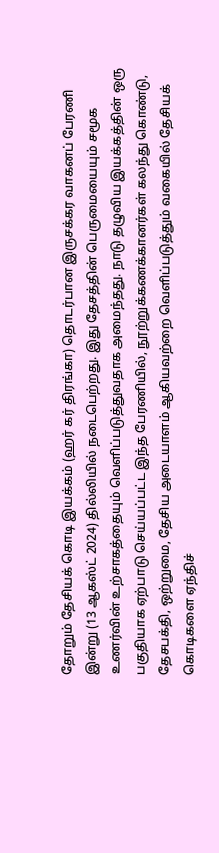தோறும் தேசியக் கொடி இயக்கம் (ஹர் கர் திரங்கா) தொடர்பான இருசக்கர வாகனப் பேரணி இன்று (13 ஆகஸ்ட் 2024) தில்லியில் நடைபெற்றது. இது தேசத்தின் பெருமையையும் சமூக உணர்வின் உற்சாகத்தையும் வெளிப்படுத்துவதாக அமைந்தது. நாடு தழுவிய இயக்கத்தின் ஒரு பகுதியாக ஏற்பாடு செய்யப்பட்ட இந்த பேரணியில், நூற்றுக்கணக்கானர்கள் கலந்து கொண்டு, தேசபக்தி, ஒற்றுமை, தேசிய அடையாளம் ஆகியவற்றை வெளிப்படுத்தும் வகையில் தேசியக் கொடிகளை ஏந்திச்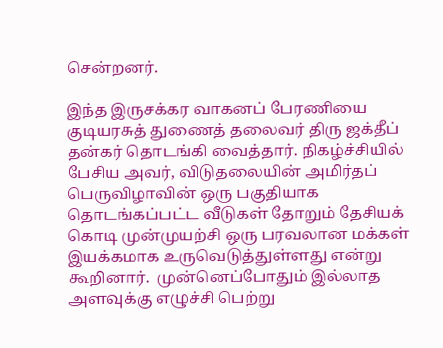சென்றனர்.

இந்த இருசக்கர வாகனப் பேரணியை குடியரசுத் துணைத் தலைவர் திரு ஜக்தீப் தன்கர் தொடங்கி வைத்தார். நிகழ்ச்சியில் பேசிய அவர், விடுதலையின் அமிர்தப் பெருவிழாவின் ஒரு பகுதியாக தொடங்கப்பட்ட வீடுகள் தோறும் தேசியக் கொடி முன்முயற்சி ஒரு பரவலான மக்கள் இயக்கமாக உருவெடுத்துள்ளது என்று கூறினார்.  முன்னெப்போதும் இல்லாத அளவுக்கு எழுச்சி பெற்று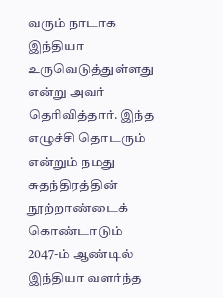வரும் நாடாக இந்தியா உருவெடுத்துள்ளது என்று அவர் தெரிவித்தார். இந்த எழுச்சி தொடரும் என்றும் நமது சுதந்திரத்தின் நூற்றாண்டைக் கொண்டாடும் 2047-ம் ஆண்டில் இந்தியா வளர்ந்த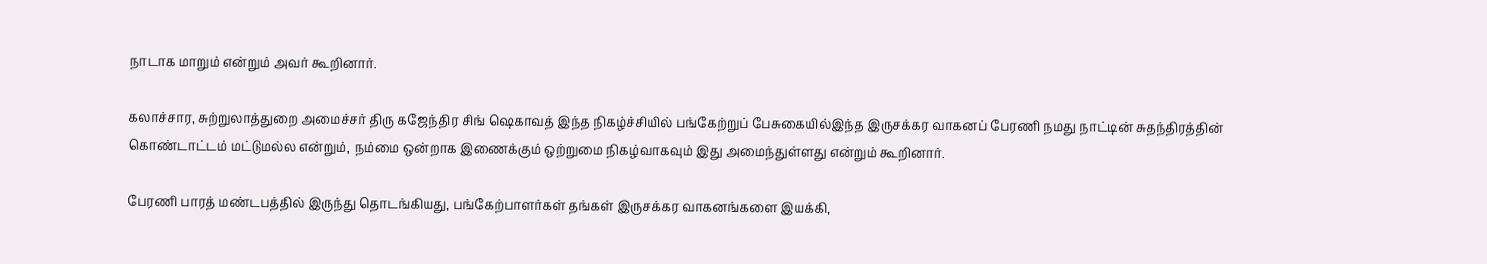நாடாக மாறும் என்றும் அவர் கூறினார்.

கலாச்சார, சுற்றுலாத்துறை அமைச்சர் திரு கஜேந்திர சிங் ஷெகாவத் இந்த நிகழ்ச்சியில் பங்கேற்றுப் பேசுகையில்இந்த இருசக்கர வாகனப் பேரணி நமது நாட்டின் சுதந்திரத்தின் கொண்டாட்டம் மட்டுமல்ல என்றும், நம்மை ஒன்றாக இணைக்கும் ஒற்றுமை நிகழ்வாகவும் இது அமைந்துள்ளது என்றும் கூறினார்.

பேரணி பாரத் மண்டபத்தில் இருந்து தொடங்கியது, பங்கேற்பாளர்கள் தங்கள் இருசக்கர வாகனங்களை இயக்கி,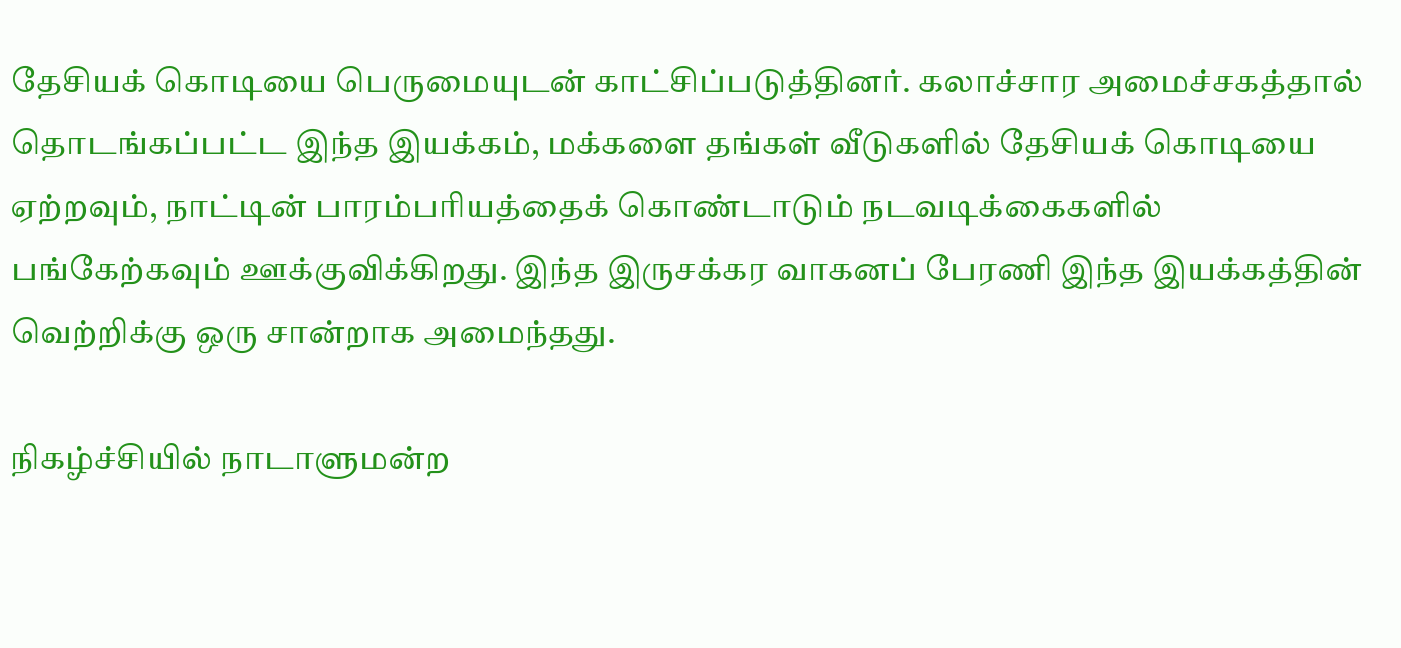தேசியக் கொடியை பெருமையுடன் காட்சிப்படுத்தினர். கலாச்சார அமைச்சகத்தால் தொடங்கப்பட்ட இந்த இயக்கம், மக்களை தங்கள் வீடுகளில் தேசியக் கொடியை ஏற்றவும், நாட்டின் பாரம்பரியத்தைக் கொண்டாடும் நடவடிக்கைகளில் பங்கேற்கவும் ஊக்குவிக்கிறது. இந்த இருசக்கர வாகனப் பேரணி இந்த இயக்கத்தின் வெற்றிக்கு ஒரு சான்றாக அமைந்தது.

நிகழ்ச்சியில் நாடாளுமன்ற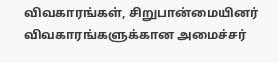விவகாரங்கள், சிறுபான்மையினர் விவகாரங்களுக்கான அமைச்சர்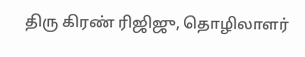திரு கிரண் ரிஜிஜு, தொழிலாளர்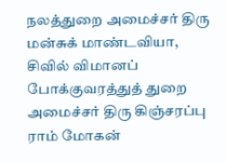நலத்துறை அமைச்சர் திரு மன்சுக் மாண்டவியா, சிவில் விமானப் போக்குவரத்துத் துறை அமைச்சர் திரு கிஞ்சரப்பு ராம் மோகன்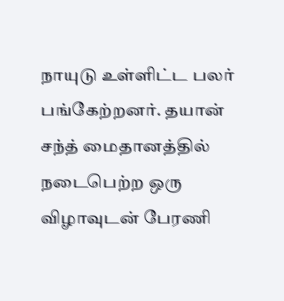நாயுடு உள்ளிட்ட பலர் பங்கேற்றனர். தயான் சந்த் மைதானத்தில் நடைபெற்ற ஒரு விழாவுடன் பேரணி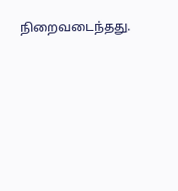நிறைவடைந்தது.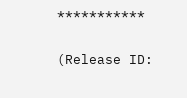***********

(Release ID: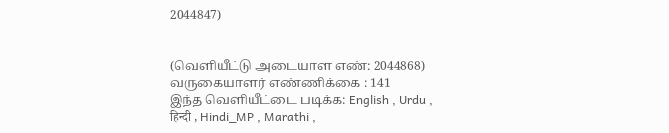2044847)


(வெளியீட்டு அடையாள எண்: 2044868) வருகையாளர் எண்ணிக்கை : 141
இந்த வெளியீட்டை படிக்க: English , Urdu , हिन्दी , Hindi_MP , Marathi ,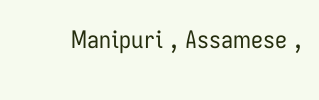Manipuri , Assamese ,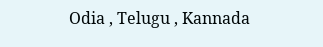Odia , Telugu , Kannada